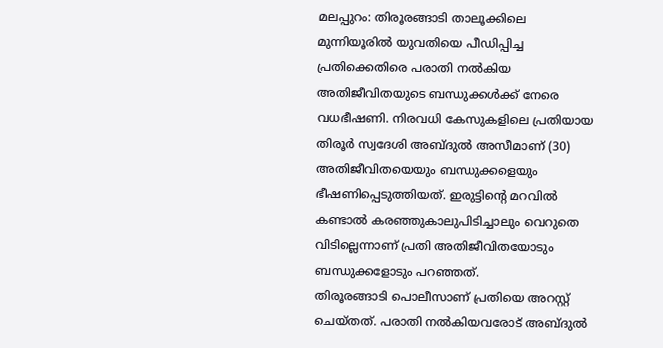മലപ്പുറം: തിരൂരങ്ങാടി താലൂക്കിലെ മുന്നിയൂരിൽ യുവതിയെ പീഡിപ്പിച്ച പ്രതിക്കെതിരെ പരാതി നൽകിയ അതിജീവിതയുടെ ബന്ധുക്കൾക്ക് നേരെ വധഭീഷണി. നിരവധി കേസുകളിലെ പ്രതിയായ തിരൂർ സ്വദേശി അബ്ദുൽ അസീമാണ് (30) അതിജീവിതയെയും ബന്ധുക്കളെയും ഭീഷണിപ്പെടുത്തിയത്. ഇരുട്ടിന്റെ മറവിൽ കണ്ടാൽ കരഞ്ഞുകാലുപിടിച്ചാലും വെറുതെ വിടില്ലെന്നാണ് പ്രതി അതിജീവിതയോടും ബന്ധുക്കളോടും പറഞ്ഞത്.
തിരൂരങ്ങാടി പൊലീസാണ് പ്രതിയെ അറസ്റ്റ് ചെയ്തത്. പരാതി നൽകിയവരോട് അബ്ദുൽ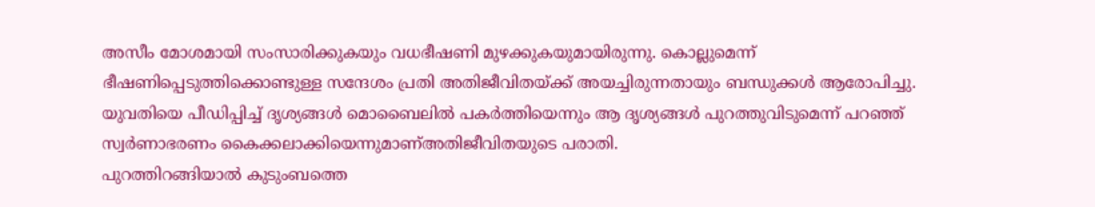അസീം മോശമായി സംസാരിക്കുകയും വധഭീഷണി മുഴക്കുകയുമായിരുന്നു. കൊല്ലുമെന്ന് ഭീഷണിപ്പെടുത്തിക്കൊണ്ടുള്ള സന്ദേശം പ്രതി അതിജീവിതയ്ക്ക് അയച്ചിരുന്നതായും ബന്ധുക്കൾ ആരോപിച്ചു. യുവതിയെ പീഡിപ്പിച്ച് ദൃശ്യങ്ങൾ മൊബൈലിൽ പകർത്തിയെന്നും ആ ദൃശ്യങ്ങൾ പുറത്തുവിടുമെന്ന് പറഞ്ഞ് സ്വർണാഭരണം കൈക്കലാക്കിയെന്നുമാണ്അതിജീവിതയുടെ പരാതി.
പുറത്തിറങ്ങിയാൽ കുടുംബത്തെ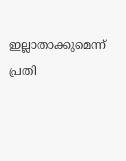ഇല്ലാതാക്കുമെന്ന് പ്രതി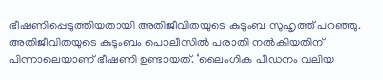ഭീഷണിപ്പെടുത്തിയതായി അതിജീവിതയുടെ കുടുംബ സുഹൃത്ത് പറഞ്ഞു. അതിജീവിതയുടെ കുടുംബം പൊലീസിൽ പരാതി നൽകിയതിന് പിന്നാലെയാണ് ഭീഷണി ഉണ്ടായത്. ‘ലൈംഗിക പീഡനം വലിയ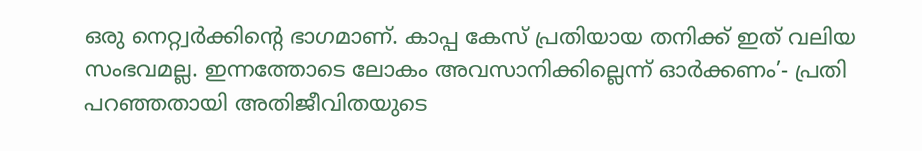ഒരു നെറ്റ്വർക്കിന്റെ ഭാഗമാണ്. കാപ്പ കേസ് പ്രതിയായ തനിക്ക് ഇത് വലിയ സംഭവമല്ല. ഇന്നത്തോടെ ലോകം അവസാനിക്കില്ലെന്ന് ഓർക്കണം’- പ്രതി പറഞ്ഞതായി അതിജീവിതയുടെ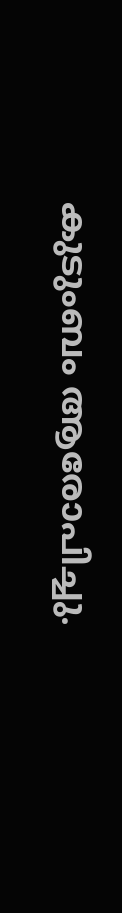കുടുംബം ആരോപിച്ചു.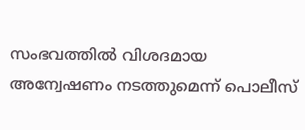സംഭവത്തിൽ വിശദമായ അന്വേഷണം നടത്തുമെന്ന് പൊലീസ്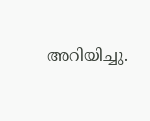അറിയിച്ചു.